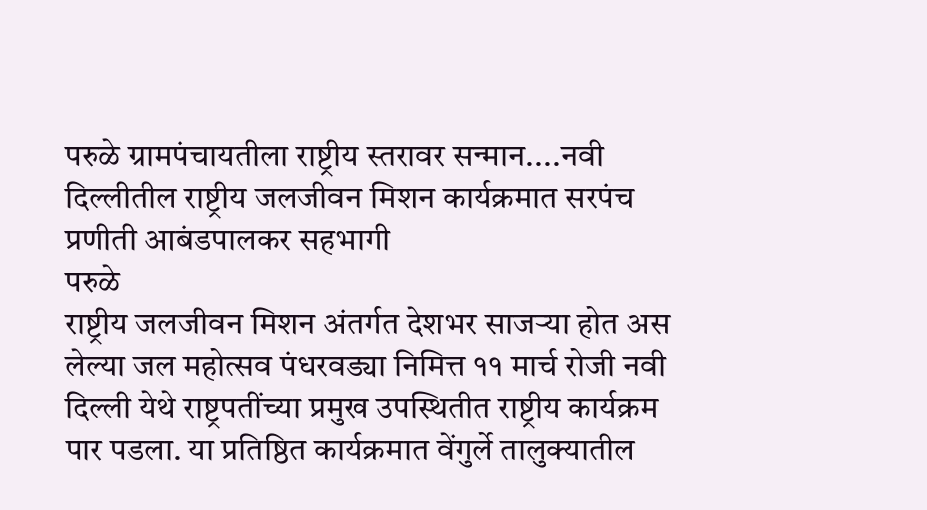परुळे ग्रामपंचायतीला राष्ट्रीय स्तरावर सन्मान....नवी दिल्लीतील राष्ट्रीय जलजीवन मिशन कार्यक्रमात सरपंच प्रणीती आबंडपालकर सहभागी
परुळे
राष्ट्रीय जलजीवन मिशन अंतर्गत देशभर साजऱ्या होत अस लेल्या जल महोत्सव पंधरवड्या निमित्त ११ मार्च रोजी नवी दिल्ली येथे राष्ट्रपतींच्या प्रमुख उपस्थितीत राष्ट्रीय कार्यक्रम पार पडला. या प्रतिष्ठित कार्यक्रमात वेंगुर्ले तालुक्यातील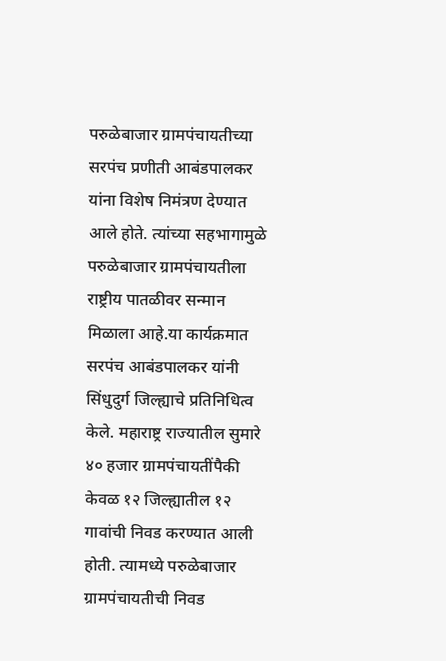परुळेबाजार ग्रामपंचायतीच्या सरपंच प्रणीती आबंडपालकर यांना विशेष निमंत्रण देण्यात आले होते. त्यांच्या सहभागामुळे परुळेबाजार ग्रामपंचायतीला राष्ट्रीय पातळीवर सन्मान मिळाला आहे.या कार्यक्रमात सरपंच आबंडपालकर यांनी सिंधुदुर्ग जिल्ह्याचे प्रतिनिधित्व केले. महाराष्ट्र राज्यातील सुमारे ४० हजार ग्रामपंचायतींपैकी केवळ १२ जिल्ह्यातील १२ गावांची निवड करण्यात आली होती. त्यामध्ये परुळेबाजार ग्रामपंचायतीची निवड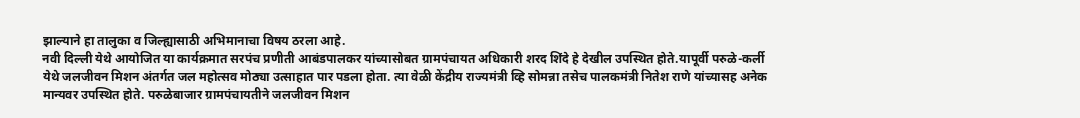झाल्याने हा तालुका व जिल्ह्यासाठी अभिमानाचा विषय ठरला आहे.
नवी दिल्ली येथे आयोजित या कार्यक्रमात सरपंच प्रणीती आबंडपालकर यांच्यासोबत ग्रामपंचायत अधिकारी शरद शिंदे हे देखील उपस्थित होते.यापूर्वी परुळे-कर्ली येथे जलजीवन मिशन अंतर्गत जल महोत्सव मोठ्या उत्साहात पार पडला होता. त्या वेळी केंद्रीय राज्यमंत्री व्हि सोमन्ना तसेच पालकमंत्री नितेश राणे यांच्यासह अनेक मान्यवर उपस्थित होते. परुळेबाजार ग्रामपंचायतीने जलजीवन मिशन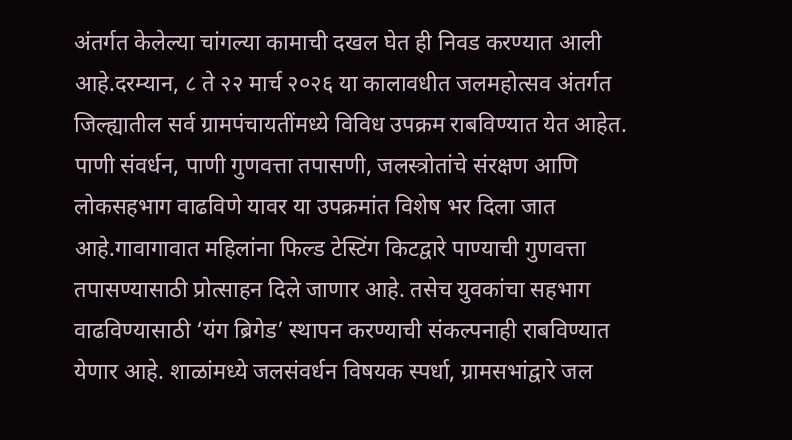अंतर्गत केलेल्या चांगल्या कामाची दखल घेत ही निवड करण्यात आली आहे.दरम्यान, ८ ते २२ मार्च २०२६ या कालावधीत जलमहोत्सव अंतर्गत जिल्ह्यातील सर्व ग्रामपंचायतींमध्ये विविध उपक्रम राबविण्यात येत आहेत. पाणी संवर्धन, पाणी गुणवत्ता तपासणी, जलस्त्रोतांचे संरक्षण आणि लोकसहभाग वाढविणे यावर या उपक्रमांत विशेष भर दिला जात आहे.गावागावात महिलांना फिल्ड टेस्टिंग किटद्वारे पाण्याची गुणवत्ता तपासण्यासाठी प्रोत्साहन दिले जाणार आहे. तसेच युवकांचा सहभाग वाढविण्यासाठी ‘यंग ब्रिगेड’ स्थापन करण्याची संकल्पनाही राबविण्यात येणार आहे. शाळांमध्ये जलसंवर्धन विषयक स्पर्धा, ग्रामसभांद्वारे जल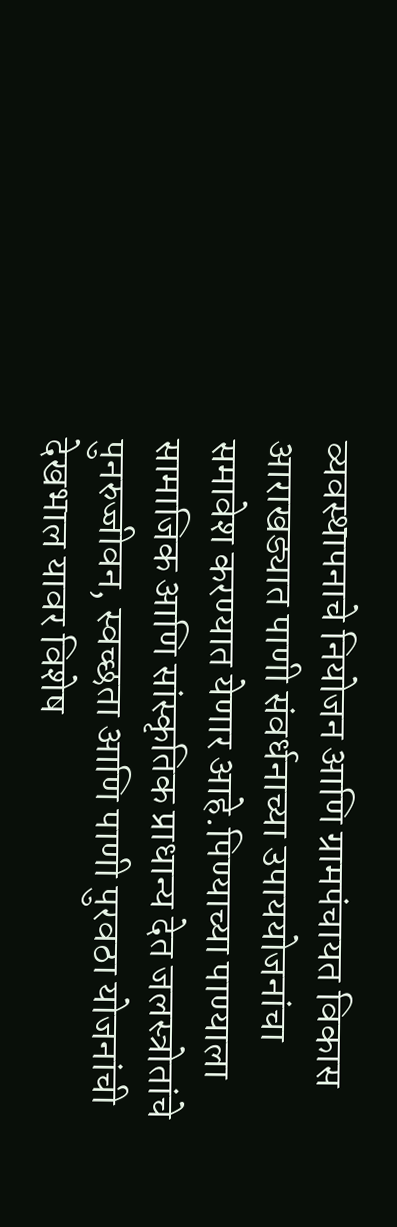व्यवस्थापनाचे नियोजन आणि ग्रामपंचायत विकास आराखड्यात पाणी संवर्धनाच्या उपाययोजनांचा समावेश करण्यात येणार आहे.पिण्याच्या पाण्याला सामाजिक आणि सांस्कृतिक प्राधान्य देत जलस्त्रोतांचे पुनरुज्जीवन, स्वच्छता आणि पाणी पुरवठा योजनांची देखभाल यावर विशेष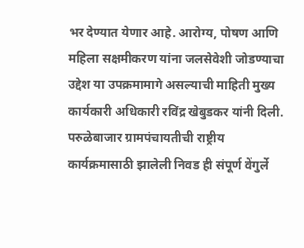भर देण्यात येणार आहे. आरोग्य, पोषण आणि महिला सक्षमीकरण यांना जलसेवेशी जोडण्याचा उद्देश या उपक्रमामागे असल्याची माहिती मुख्य कार्यकारी अधिकारी रविंद्र खेबुडकर यांनी दिली. परुळेबाजार ग्रामपंचायतीची राष्ट्रीय कार्यक्रमासाठी झालेली निवड ही संपूर्ण वेंगुर्ले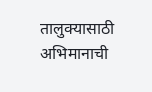तालुक्यासाठी अभिमानाची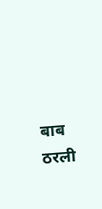बाब ठरली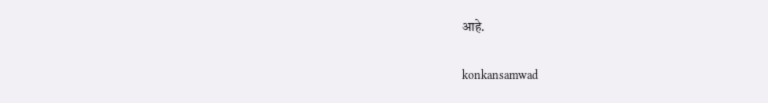आहे.

konkansamwad